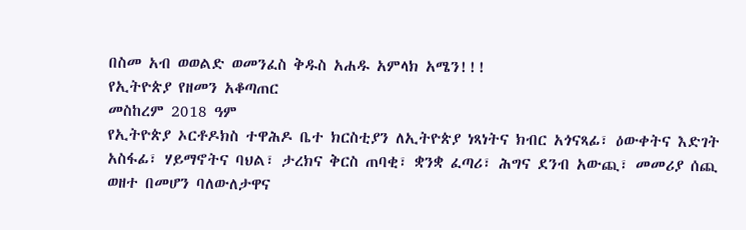በስመ አብ ወወልድ ወመንፈስ ቅዱስ አሐዱ አምላክ አሜን!!!
የኢትዮጵያ የዘመን አቆጣጠር
መስከረም 2018 ዓም
የኢትዮጵያ ኦርቶዶክስ ተዋሕዶ ቤተ ክርስቲያን ለኢትዮጵያ ነጻነትና ክብር አጎናጻፊ፣ ዕውቀትና እድገት አስፋፊ፣ ሃይማኖትና ባህል፣ ታረክና ቅርስ ጠባቂ፣ ቋንቋ ፈጣሪ፣ ሕግና ደንብ አውጪ፣ መመሪያ ሰጪ ወዘተ በመሆን ባለውለታዋና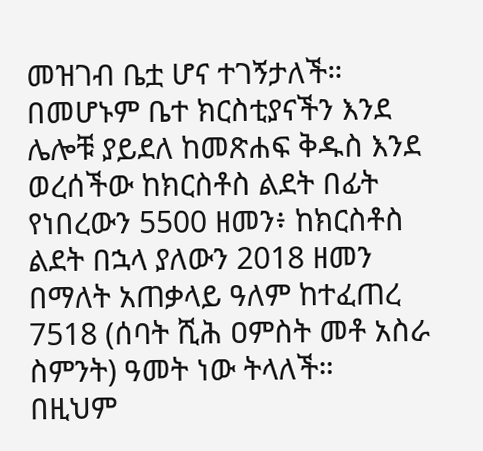መዝገብ ቤቷ ሆና ተገኝታለች። በመሆኑም ቤተ ክርስቲያናችን እንደ ሌሎቹ ያይደለ ከመጽሐፍ ቅዱስ እንደ ወረሰችው ከክርስቶስ ልደት በፊት የነበረውን 5500 ዘመን፥ ከክርስቶስ ልደት በኋላ ያለውን 2018 ዘመን በማለት አጠቃላይ ዓለም ከተፈጠረ 7518 (ሰባት ሺሕ ዐምስት መቶ አስራ ስምንት) ዓመት ነው ትላለች።
በዚህም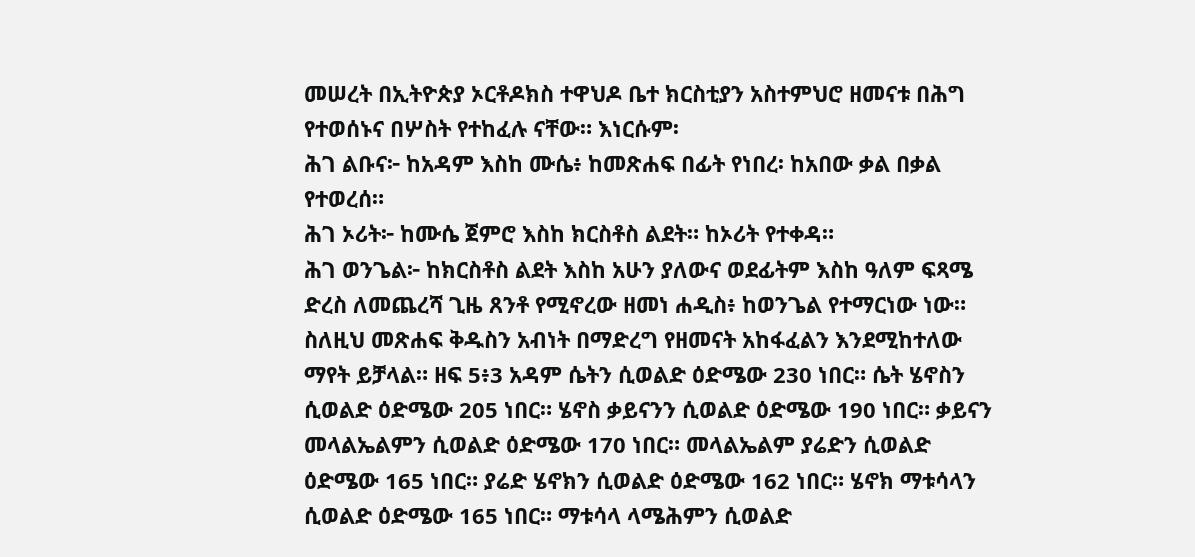መሠረት በኢትዮጵያ ኦርቶዶክስ ተዋህዶ ቤተ ክርስቲያን አስተምህሮ ዘመናቱ በሕግ የተወሰኑና በሦስት የተከፈሉ ናቸው። እነርሱም፡
ሕገ ልቡና፦ ከአዳም እስከ ሙሴ፥ ከመጽሐፍ በፊት የነበረ፡ ከአበው ቃል በቃል የተወረሰ።
ሕገ ኦሪት፦ ከሙሴ ጀምሮ እስከ ክርስቶስ ልደት። ከኦሪት የተቀዳ።
ሕገ ወንጌል፦ ከክርስቶስ ልደት እስከ አሁን ያለውና ወደፊትም እስከ ዓለም ፍጻሜ ድረስ ለመጨረሻ ጊዜ ጸንቶ የሚኖረው ዘመነ ሐዲስ፥ ከወንጌል የተማርነው ነው።
ስለዚህ መጽሐፍ ቅዱስን አብነት በማድረግ የዘመናት አከፋፈልን እንደሚከተለው ማየት ይቻላል። ዘፍ 5፥3 አዳም ሴትን ሲወልድ ዕድሜው 230 ነበር። ሴት ሄኖስን ሲወልድ ዕድሜው 205 ነበር። ሄኖስ ቃይናንን ሲወልድ ዕድሜው 190 ነበር። ቃይናን መላልኤልምን ሲወልድ ዕድሜው 170 ነበር። መላልኤልም ያሬድን ሲወልድ ዕድሜው 165 ነበር። ያሬድ ሄኖክን ሲወልድ ዕድሜው 162 ነበር። ሄኖክ ማቱሳላን ሲወልድ ዕድሜው 165 ነበር። ማቱሳላ ላሜሕምን ሲወልድ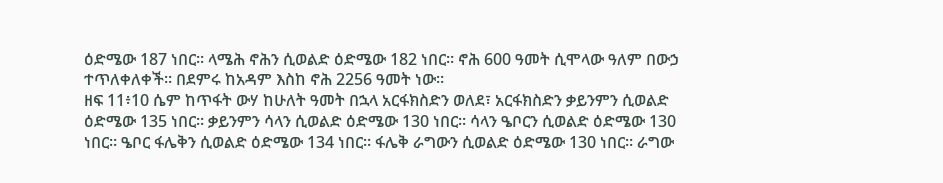ዕድሜው 187 ነበር። ላሜሕ ኖሕን ሲወልድ ዕድሜው 182 ነበር። ኖሕ 600 ዓመት ሲሞላው ዓለም በውኃ ተጥለቀለቀች። በደምሩ ከአዳም እስከ ኖሕ 2256 ዓመት ነው።
ዘፍ 11፥10 ሴም ከጥፋት ውሃ ከሁለት ዓመት በኋላ አርፋክስድን ወለደ፣ አርፋክስድን ቃይንምን ሲወልድ ዕድሜው 135 ነበር። ቃይንምን ሳላን ሲወልድ ዕድሜው 130 ነበር። ሳላን ዔቦርን ሲወልድ ዕድሜው 130 ነበር። ዔቦር ፋሌቅን ሲወልድ ዕድሜው 134 ነበር። ፋሌቅ ራግውን ሲወልድ ዕድሜው 130 ነበር። ራግው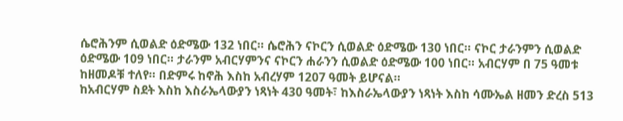ሴሮሕንም ሲወልድ ዕድሜው 132 ነበር። ሴሮሕን ናኮርን ሲወልድ ዕድሜው 130 ነበር። ናኮር ታራንምን ሲወልድ ዕድሜው 109 ነበር። ታራንም አብርሃምንና ናኮርን ሐራንን ሲወልድ ዕድሜው 100 ነበር። አብርሃም በ 75 ዓመቱ ከዘመዶቹ ተለየ። በድምሩ ከኖሕ እስከ አብረሃም 1207 ዓመት ይሆናል።
ከአብርሃም ስደት እስከ እስራኤላውያን ነጻነት 430 ዓመት፣ ከእስራኤላውያን ነጻነት እስከ ሳሙኤል ዘመን ድረስ 513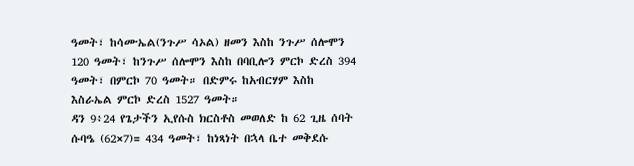ዓመት፣ ከሳሙኤል(ንጉሥ ሳኦል) ዘመን እስከ ንጉሥ ሰሎሞን 120 ዓመት፣ ከንጉሥ ሰሎሞን እስከ በባቢሎን ምርኮ ድረስ 394 ዓመት፣ በምርኮ 70 ዓመት። በድምሩ ከአብርሃም እስከ እስራኤል ምርኮ ድረስ 1527 ዓመት።
ዳን 9፥24 የጌታችን ኢየሱስ ክርስቶስ መወለድ ከ 62 ጊዜ ሰባት ሱባዔ (62×7)= 434 ዓመት፣ ከነጻነት በኋላ ቤተ መቅደሱ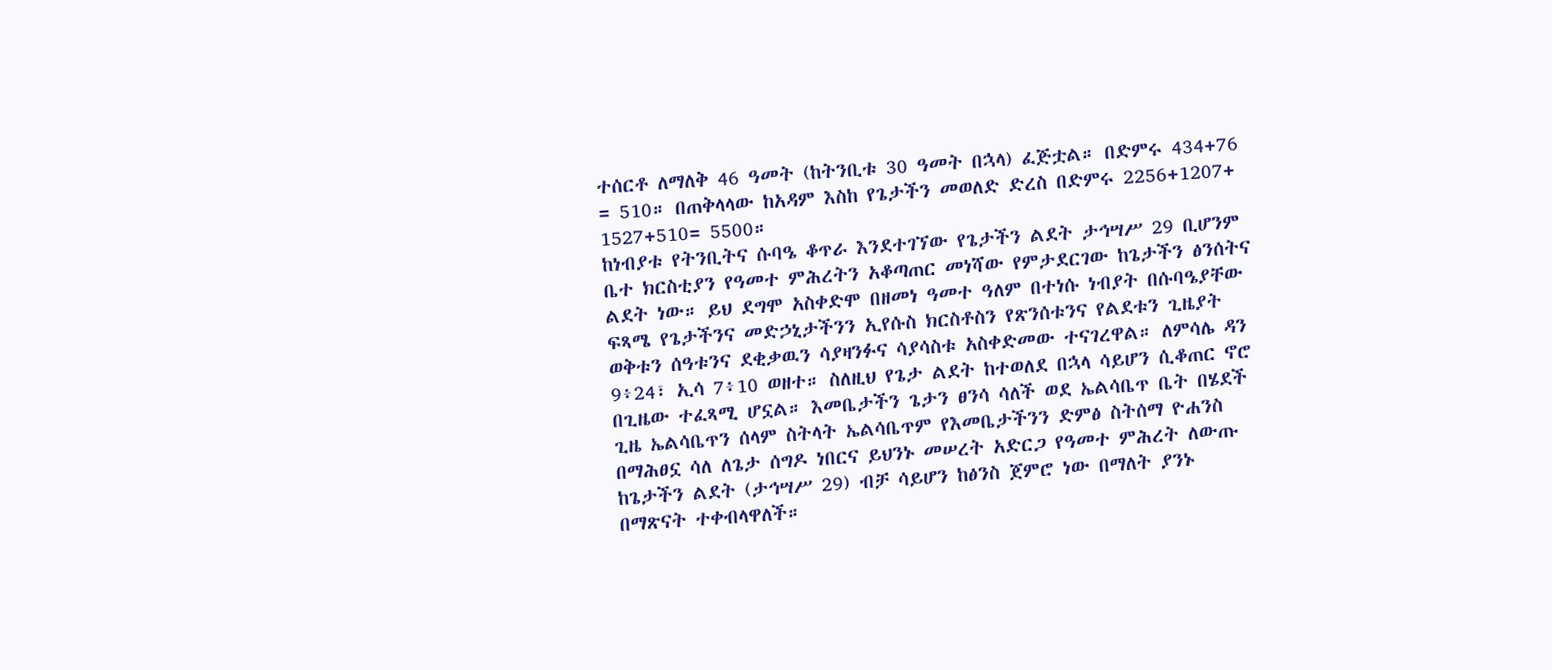ተሰርቶ ለማለቅ 46 ዓመት (ከትንቢቱ 30 ዓመት በኋላ) ፈጅቷል። በድምሩ 434+76 = 510። በጠቅላላው ከአዳም እስከ የጌታችን መወለድ ድረስ በድምሩ 2256+1207+ 1527+510= 5500።
ከነብያቱ የትንቢትና ሱባዔ ቆጥራ እንደተገኘው የጌታችን ልደት ታኅሣሥ 29 ቢሆንም ቤተ ክርስቲያን የዓመተ ምሕረትን አቆጣጠር መነሻው የምታደርገው ከጌታችን ፅንሰትና ልደት ነው። ይህ ደግሞ አስቀድሞ በዘመነ ዓመተ ዓለም በተነሱ ነብያት በሱባዔያቸው ፍጻሜ የጌታችንና መድኃኒታችንን ኢየሱስ ክርስቶስን የጽንሰቱንና የልደቱን ጊዜያት ወቅቱን ሰዓቱንና ደቂቃዉን ሳያዛንፉና ሳያሳስቱ አስቀድመው ተናገረዋል። ለምሳሌ ዳን 9፥24፣ ኢሳ 7፥10 ወዘተ። ስለዚህ የጌታ ልደት ከተወለደ በኋላ ሳይሆን ሲቆጠር ኖሮ በጊዜው ተፈጻሚ ሆኗል። እመቤታችን ጌታን ፀንሳ ሳለች ወደ ኤልሳቤጥ ቤት በሄደች ጊዜ ኤልሳቤጥን ሰላም ስትላት ኤልሳቤጥም የእመቤታችንን ድምፅ ስትሰማ ዮሐንስ በማሕፀኗ ሳለ ለጌታ ሰግዶ ነበርና ይህንኑ መሠረት አድርጋ የዓመተ ምሕረት ለውጡ ከጌታችን ልደት (ታኅሣሥ 29) ብቻ ሳይሆን ከፅንስ ጀምሮ ነው በማለት ያንኑ በማጽናት ተቀብላዋለች።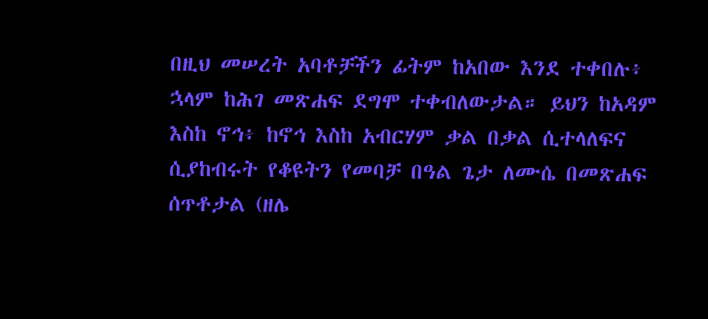በዚህ መሠረት አባቶቻችን ፊትም ከአበው እንደ ተቀበሉ፥ ኋላም ከሕገ መጽሐፍ ደግሞ ተቀብለውታል። ይህን ከአዳም እስከ ኖኅ፥ ከኖኅ እስከ አብርሃም ቃል በቃል ሲተላለፍና ሲያከብሩት የቆዩትን የመባቻ በዓል ጌታ ለሙሴ በመጽሐፍ ሰጥቶታል (ዘሌ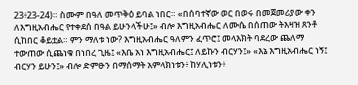23፥23-24)። ስሙም በዓለ መጥቅዕ ይባል ነበር። «በሰባተኛው ወር በወሩ በመጀመሪያው ቀን ለእግዚአብሔር የተቀደሰ በዓል ይሁንላችሁ፤» ብሎ እግዚአብሔር ለሙሴ በሰጠው ትእዛዝ ጸንቶ ሲከበር ቆይቷል። ምን ማለቱ ነው? እግዚአብሔር ዓለምን ፈጥሮ፤ መላእክት ባደረው ጨለማ ተውጠው ሲጨነቁ በነበረ ጊዜ፤ «እቤ አነ እግዚአብሔር፤ ለይኩን ብርሃን፤» «እኔ እግዚአብሔር ነኝ፤ ብርሃን ይሁን፤» ብሎ ድምፁን በማሰማት አምላክነቱን፥ ከሃሊነቱን፥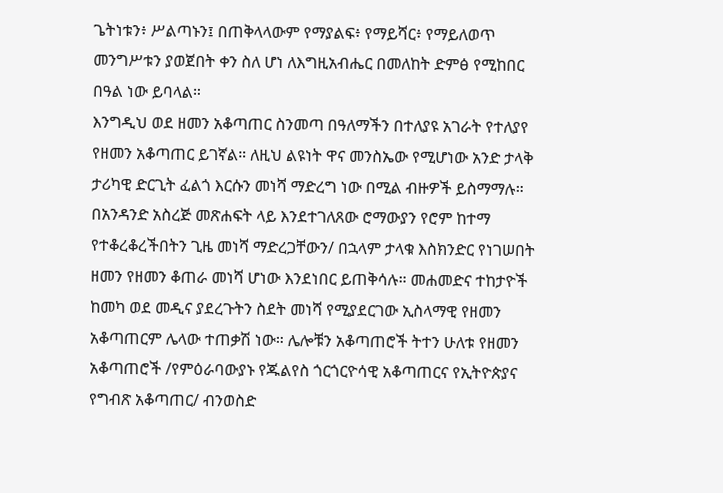ጌትነቱን፥ ሥልጣኑን፤ በጠቅላላውም የማያልፍ፥ የማይሻር፥ የማይለወጥ መንግሥቱን ያወጀበት ቀን ስለ ሆነ ለእግዚአብሔር በመለከት ድምፅ የሚከበር በዓል ነው ይባላል።
እንግዲህ ወደ ዘመን አቆጣጠር ስንመጣ በዓለማችን በተለያዩ አገራት የተለያየ የዘመን አቆጣጠር ይገኛል። ለዚህ ልዩነት ዋና መንስኤው የሚሆነው አንድ ታላቅ ታሪካዊ ድርጊት ፈልጎ እርሱን መነሻ ማድረግ ነው በሚል ብዙዎች ይስማማሉ። በአንዳንድ አስረጅ መጽሐፍት ላይ እንደተገለጸው ሮማውያን የሮም ከተማ የተቆረቆረችበትን ጊዜ መነሻ ማድረጋቸውን/ በኋላም ታላቁ እስክንድር የነገሠበት ዘመን የዘመን ቆጠራ መነሻ ሆነው እንደነበር ይጠቅሳሉ። መሐመድና ተከታዮች ከመካ ወደ መዲና ያደረጉትን ስደት መነሻ የሚያደርገው ኢስላማዊ የዘመን አቆጣጠርም ሌላው ተጠቃሽ ነው። ሌሎቹን አቆጣጠሮች ትተን ሁለቱ የዘመን አቆጣጠሮች /የምዕራባውያኑ የጁልየስ ጎርጎርዮሳዊ አቆጣጠርና የኢትዮጵያና የግብጽ አቆጣጠር/ ብንወስድ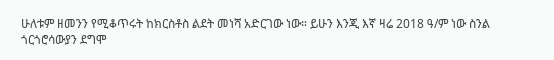ሁለቱም ዘመንን የሚቆጥሩት ከክርስቶስ ልደት መነሻ አድርገው ነው። ይሁን እንጂ እኛ ዛሬ 2018 ዓ/ም ነው ስንል ጎርጎሮሳውያን ደግሞ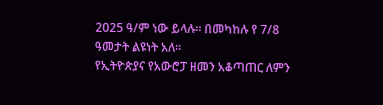2025 ዓ/ም ነው ይላሉ። በመካከሉ የ 7/8 ዓመታት ልዩነት አለ።
የኢትዮጵያና የአውሮፓ ዘመን አቆጣጠር ለምን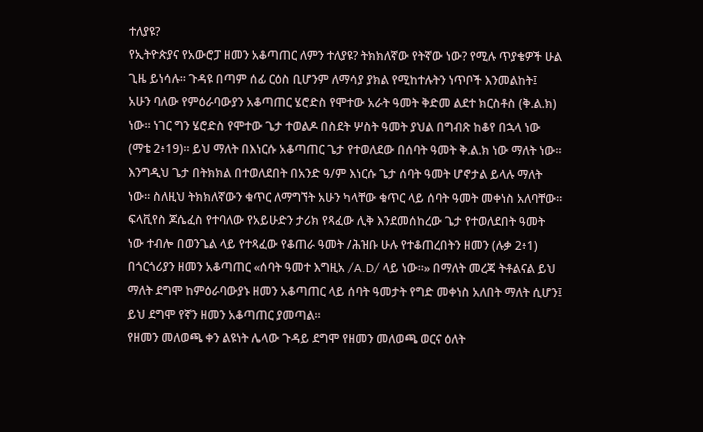ተለያዩ?
የኢትዮጵያና የአውሮፓ ዘመን አቆጣጠር ለምን ተለያዩ? ትክክለኛው የትኛው ነው? የሚሉ ጥያቄዎች ሁል ጊዜ ይነሳሉ። ጉዳዩ በጣም ሰፊ ርዕስ ቢሆንም ለማሳያ ያክል የሚከተሉትን ነጥቦች እንመልከት፤
አሁን ባለው የምዕራባውያን አቆጣጠር ሄሮድስ የሞተው አራት ዓመት ቅድመ ልደተ ክርስቶስ (ቅ.ል.ክ) ነው። ነገር ግን ሄሮድስ የሞተው ጌታ ተወልዶ በስደት ሦስት ዓመት ያህል በግብጽ ከቆየ በኋላ ነው (ማቴ 2፥19)። ይህ ማለት በእነርሱ አቆጣጠር ጌታ የተወለደው በሰባት ዓመት ቅ.ል.ክ ነው ማለት ነው። እንግዲህ ጌታ በትክክል በተወለደበት በአንድ ዓ/ም እነርሱ ጌታ ሰባት ዓመት ሆኖታል ይላሉ ማለት ነው። ስለዚህ ትክክለኛውን ቁጥር ለማግኘት አሁን ካላቸው ቁጥር ላይ ሰባት ዓመት መቀነስ አለባቸው።
ፍላቪየስ ጆሴፈስ የተባለው የአይሁድን ታሪክ የጻፈው ሊቅ እንደመሰከረው ጌታ የተወለደበት ዓመት ነው ተብሎ በወንጌል ላይ የተጻፈው የቆጠራ ዓመት /ሕዝቡ ሁሉ የተቆጠረበትን ዘመን (ሉቃ 2፥1) በጎርጎሪያን ዘመን አቆጣጠር «ሰባት ዓመተ እግዚአ /A.D/ ላይ ነው።» በማለት መረጃ ትቶልናል ይህ ማለት ደግሞ ከምዕራባውያኑ ዘመን አቆጣጠር ላይ ሰባት ዓመታት የግድ መቀነስ አለበት ማለት ሲሆን፤ ይህ ደግሞ የኛን ዘመን አቆጣጠር ያመጣል።
የዘመን መለወጫ ቀን ልዩነት ሌላው ጉዳይ ደግሞ የዘመን መለወጫ ወርና ዕለት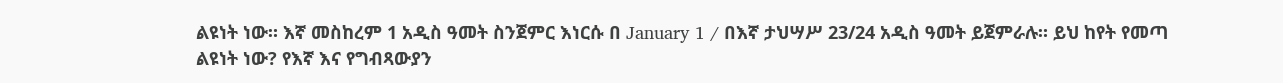ልዩነት ነው። እኛ መስከረም 1 አዲስ ዓመት ስንጀምር እነርሱ በ January 1 / በእኛ ታህሣሥ 23/24 አዲስ ዓመት ይጀምራሉ። ይህ ከየት የመጣ ልዩነት ነው? የእኛ እና የግብጻውያን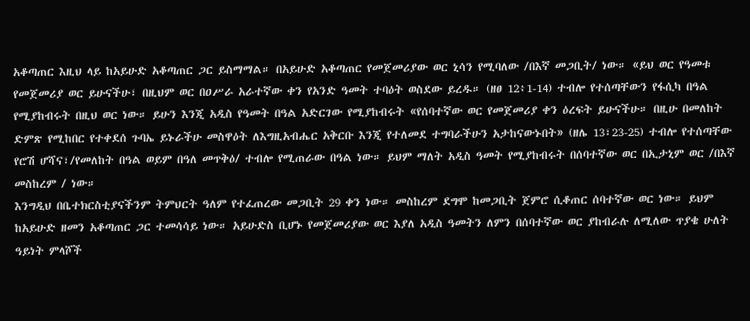አቆጣጠር እዚህ ላይ ከአይሁድ አቆጣጠር ጋር ይስማማል። በአይሁድ አቆጣጠር የመጀመሪያው ወር ኒሳን የሚባለው /በእኛ መጋቢት/ ነው። «ይህ ወር የዓመቱ የመጀመሪያ ወር ይሁናችሁ፣ በዚህም ወር በዐሥራ አራተኛው ቀን የአንድ ዓመት ተባዕት ወስደው ይረዱ። (ዘፀ 12፥1-14) ተብሎ የተሰጣቸውን የፋሲካ በዓል የሚያከብሩት በዚህ ወር ነው። ይሁን እንጂ አዲስ የዓመት በዓል አድርገው የሚያከብሩት «የሰባተኛው ወር የመጀመሪያ ቀን ዕረፍት ይሁናችሁ። በዚሁ በመለከት ድምጽ የሚከበር የተቀደሰ ጉባኤ ይኑራችሁ መስዋዕት ለእግዚአብሔር አቅርቡ እንጂ የተለመደ ተግባራችሁን አታከናውኑበት» (ዘሌ 13፣23-25) ተብሎ የተሰጣቸው የሮሽ ሆሻና፣/የመለከት በዓል ወይም በዓለ መጥቅዕ/ ተብሎ የሚጠራው በዓል ነው። ይህም ማለት አዲስ ዓመት የሚያከብሩት በሰባተኛው ወር በኢታኒም ወር /በእኛ መስከረም / ነው።
እንግዲህ በቤተክርስቲያናችንም ትምህርት ዓለም የተፈጠረው መጋቢት 29 ቀን ነው። መስከረም ደግሞ ከመጋቢት ጀምሮ ሲቆጠር ሰባተኛው ወር ነው። ይህም ከአይሁድ ዘመን አቆጣጠር ጋር ተመሳሳይ ነው። አይሁድስ ቢሆኑ የመጀመሪያው ወር እያለ አዲስ ዓመትን ለምን በሰባተኛው ወር ያከብራሉ ለሚለው ጥያቄ ሁለት ዓይነት ምላሾች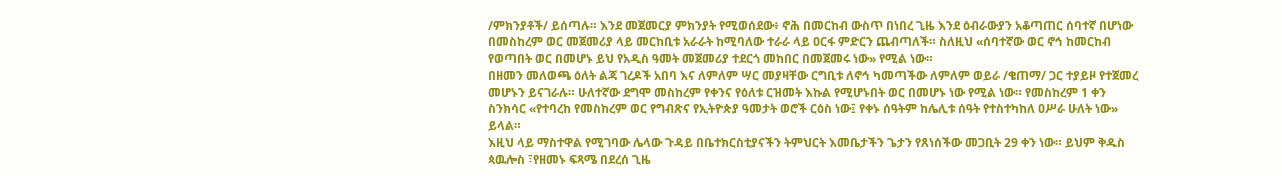/ምክንያቶች/ ይሰጣሉ። እንደ መጀመርያ ምክንያት የሚወሰደው፥ ኖሕ በመርከብ ውስጥ በነበረ ጊዜ እንደ ዕብራውያን አቆጣጠር ሰባተኛ በሆነው በመስከረም ወር መጀመሪያ ላይ መርከቢቱ አራራት ከሚባለው ተራራ ላይ ዐርፋ ምድርን ጨብጣለች። ስለዚህ «ሰባተኛው ወር ኖኅ ከመርከብ የወጣበት ወር በመሆኑ ይህ የአዲስ ዓመት መጀመሪያ ተደርጎ መከበር በመጀመሩ ነው» የሚል ነው።
በዘመን መለወጫ ዕለት ልጃ ገረዶች አበባ እና ለምለም ሣር መያዛቸው ርግቢቱ ለኖኅ ካመጣችው ለምለም ወይራ /ቄጠማ/ ጋር ተያይዞ የተጀመረ መሆኑን ይናገራሉ። ሁለተኛው ደግሞ መስከረም የቀንና የዕለቱ ርዝመት እኩል የሚሆኑበት ወር በመሆኑ ነው የሚል ነው። የመስከረም 1 ቀን ስንክሳር «የተባረከ የመስከረም ወር የግብጽና የኢትዮጵያ ዓመታት ወሮች ርዕስ ነው፤ የቀኑ ሰዓትም ከሌሊቱ ሰዓት የተስተካከለ ዐሥራ ሁለት ነው» ይላል።
እዚህ ላይ ማስተዋል የሚገባው ሌላው ጉዳይ በቤተክርስቲያናችን ትምህርት እመቤታችን ጌታን የጸነሰችው መጋቢት 29 ቀን ነው። ይህም ቅዱስ ጳዉሎስ ፣የዘመኑ ፍጻሜ በደረሰ ጊዜ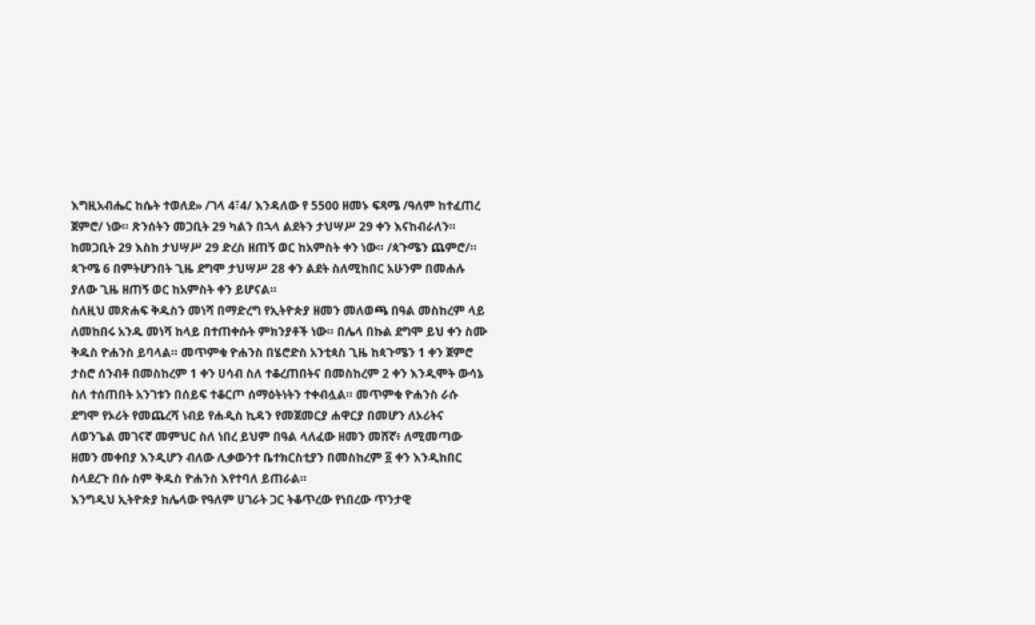እግዚአብሔር ከሴት ተወለደ» /ገላ 4፣4/ እንዳለው የ 5500 ዘመኑ ፍጻሜ /ዓለም ከተፈጠረ ጀምሮ/ ነው። ጽንሰትን መጋቢት 29 ካልን በኋላ ልደትን ታህሣሥ 29 ቀን እናከብራለን። ከመጋቢት 29 እስከ ታህሣሥ 29 ድረስ ዘጠኝ ወር ከአምስት ቀን ነው። /ጳጉሜን ጨምሮ/። ጳጉሜ 6 በምትሆንበት ጊዜ ደግሞ ታህሣሥ 28 ቀን ልደት ስለሚከበር አሁንም በመሐሉ ያለው ጊዜ ዘጠኝ ወር ከአምስት ቀን ይሆናል።
ስለዚህ መጽሐፍ ቅዱስን መነሻ በማድረግ የኢትዮጵያ ዘመን መለወጫ በዓል መስከረም ላይ ለመከበሩ አንዱ መነሻ ከላይ በተጠቀሱት ምክንያቶች ነው። በሌላ በኩል ደግሞ ይህ ቀን ስሙ ቅዱስ ዮሐንስ ይባላል። መጥምቁ ዮሐንስ በሄሮድስ አንቲጳስ ጊዜ ከጳጉሜን 1 ቀን ጀምሮ ታስሮ ሰንብቶ በመስከረም 1 ቀን ሀሳብ ስለ ተቆረጠበትና በመስከረም 2 ቀን እንዲሞት ውሳኔ ስለ ተሰጠበት አንገቱን በሰይፍ ተቆርጦ ሰማዕትነትን ተቀብሏል። መጥምቁ ዮሐንስ ራሱ ደግሞ የኦሪት የመጨረሻ ነብይ የሐዲስ ኪዳን የመጀመርያ ሐዋርያ በመሆን ለኦሪትና ለወንጌል መገናኛ መምህር ስለ ነበረ ይህም በዓል ላለፈው ዘመን መሸኛ፥ ለሚመጣው ዘመን መቀበያ እንዲሆን ብለው ሊቃውንተ ቤተክርስቲያን በመስከረም ፩ ቀን እንዲከበር ስላደረጉ በሱ ስም ቅዱስ ዮሐንስ እየተባለ ይጠራል።
እንግዲህ ኢትዮጵያ ከሌላው የዓለም ሀገራት ጋር ትቆጥረው የነበረው ጥንታዊ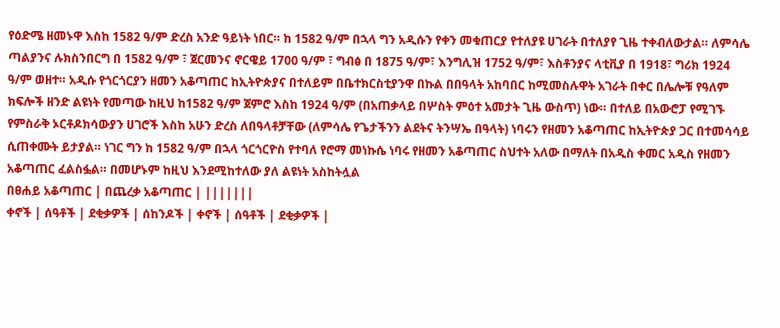የዕድሜ ዘመኑዋ እስከ 1582 ዓ/ም ድረስ አንድ ዓይነት ነበር። ከ 1582 ዓ/ም በኋላ ግን አዲሱን የቀን መቁጠርያ የተለያዩ ሀገራት በተለያየ ጊዜ ተቀብለውታል። ለምሳሌ ጣልያንና ሉክስንበርግ በ 1582 ዓ/ም ፣ ጀርመንና ኖርዌይ 1700 ዓ/ም ፣ ግብፅ በ 1875 ዓ/ም፣ እንግሊዝ 1752 ዓ/ም፣ እስቶንያና ላቲቪያ በ 1918፣ ግሪክ 1924 ዓ/ም ወዘተ። አዲሱ የጎርጎርያን ዘመን አቆጣጠር ከኢትዮጵያና በተለይም በቤተክርስቲያንዋ በኩል በበዓላት አከባበር ከሚመስሉዋት አገራት በቀር በሌሎቹ የዓለም ክፍሎች ዘንድ ልዩነት የመጣው ከዚህ ከ1582 ዓ/ም ጀምሮ እስከ 1924 ዓ/ም (በአጠቃላይ በሦስት ምዕተ አመታት ጊዜ ውስጥ) ነው። በተለይ በአውሮፓ የሚገኙ የምስራቅ ኦርቶዶክሳውያን ሀገሮች እስከ አሁን ድረስ ለበዓላቶቻቸው (ለምሳሌ የጌታችንን ልደትና ትንሣኤ በዓላት) ነባሩን የዘመን አቆጣጠር ከኢትዮጵያ ጋር በተመሳሳይ ሲጠቀሙት ይታያል። ነገር ግን ከ 1582 ዓ/ም በኋላ ጎርጎርዮስ የተባለ የሮማ መነኩሴ ነባሩ የዘመን አቆጣጠር ስህተት አለው በማለት በአዲስ ቀመር አዲስ የዘመን አቆጣጠር ፈልስፏል። በመሆኑም ከዚህ እንደሚከተለው ያለ ልዩነት አስከትሏል
በፀሐይ አቆጣጠር | በጨረቃ አቆጣጠር | |||||||
ቀኖች | ሰዓቶች | ደቂቃዎች | ሰከንዶች | ቀኖች | ሰዓቶች | ደቂቃዎች |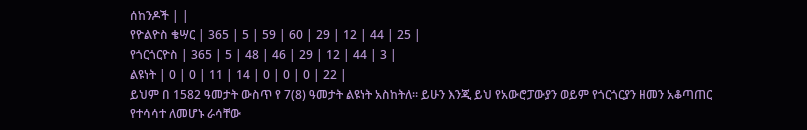ሰከንዶች | |
የዮልዮስ ቄሣር | 365 | 5 | 59 | 60 | 29 | 12 | 44 | 25 |
የጎርጎርዮስ | 365 | 5 | 48 | 46 | 29 | 12 | 44 | 3 |
ልዩነት | 0 | 0 | 11 | 14 | 0 | 0 | 0 | 22 |
ይህም በ 1582 ዓመታት ውስጥ የ 7(8) ዓመታት ልዩነት አስከትለ። ይሁን እንጂ ይህ የአውሮፓውያን ወይም የጎርጎርያን ዘመን አቆጣጠር የተሳሳተ ለመሆኑ ራሳቸው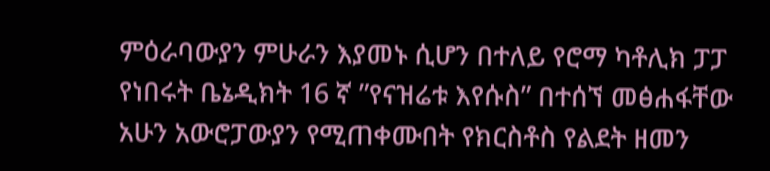ምዕራባውያን ምሁራን እያመኑ ሲሆን በተለይ የሮማ ካቶሊክ ፓፓ የነበሩት ቤኔዲክት 16 ኛ ”የናዝሬቱ እየሱስ” በተሰኘ መፅሐፋቸው አሁን አውሮፓውያን የሚጠቀሙበት የክርስቶስ የልደት ዘመን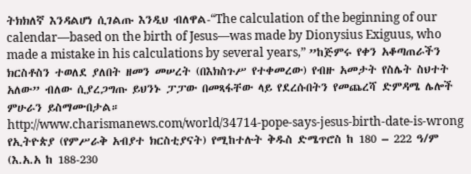ትክክለኛ እንዳልሆነ ሲገልጡ እንዲህ ብለዋል-“The calculation of the beginning of our calendar—based on the birth of Jesus—was made by Dionysius Exiguus, who made a mistake in his calculations by several years,” ”ከጅምሩ የቀን አቆጣጠራችን ክርስቶስን ተወለደ ያለበት ዘመን መሠረት (በእክስጉሥ የተቀመረው) የብዙ አመታት የስሌት ስህተት አለው” ብለው ሲያረጋግጡ ይህንኑ ፓፓው በመጻፋቸው ላይ የደረሱበትን የመጨረሻ ድምዳሜ ሌሎች ምሁራን ይስማሙበታል።
http://www.charismanews.com/world/34714-pope-says-jesus-birth-date-is-wrong
የኢትዮጵያ (የምሥራቅ አብያተ ክርስቲያናት) የሚከተሉት ቅዱስ ድሜጥሮስ ከ 180 – 222 ዓ/ም (እ.አ.አ ከ 188-230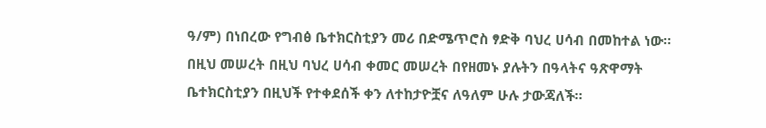ዓ/ም) በነበረው የግብፅ ቤተክርስቲያን መሪ በድሜጥሮስ ፃድቅ ባህረ ሀሳብ በመከተል ነው። በዚህ መሠረት በዚህ ባህረ ሀሳብ ቀመር መሠረት በየዘመኑ ያሉትን በዓላትና ዓጽዋማት ቤተክርስቲያን በዚህች የተቀደሰች ቀን ለተከታዮቿና ለዓለም ሁሉ ታውጃለች።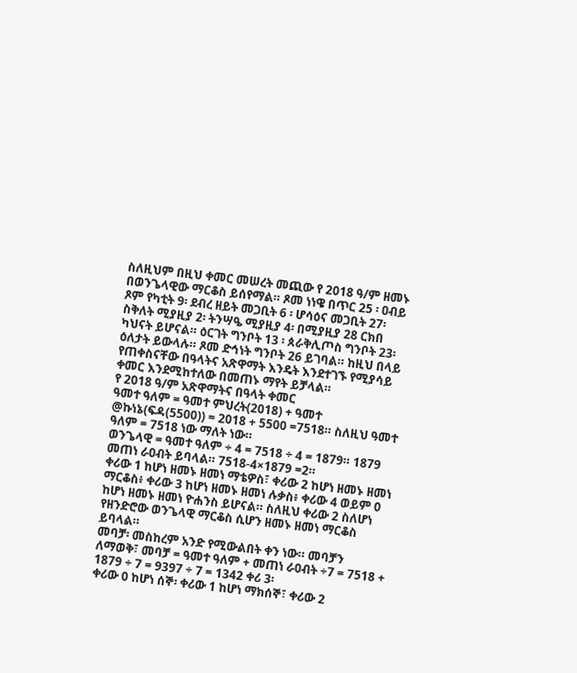ስለዚህም በዚህ ቀመር መሠረት መጪው የ 2018 ዓ/ም ዘመኑ በወንጌላዊው ማርቆስ ይሰየማል። ጾመ ነነዌ በጥር 25 ፡ ዐብይ ጾም የካቲት 9፡ ደብረ ዘይት መጋቢት 6 ፡ ሆሳዕና መጋቢት 27፡ ስቅለት ሚያዚያ 2፡ ትንሣዔ ሚያዚያ 4፡ በሚያዚያ 28 ርክበ ካህናት ይሆናል። ዕርገት ግንቦት 13 ፡ ጰራቅሊጦስ ግንቦት 23፡ ዕለታት ይውላሉ። ጾመ ድኅነት ግንቦት 26 ይገባል። ከዚህ በላይ የጠቀስናቸው በዓላትና አጽዋማት እንዴት እንደተገኙ የሚያሳይ ቀመር እንደሚከተለው በመጠኑ ማየት ይቻላል።
የ 2018 ዓ/ም አጽዋማትና በዓላት ቀመር
ዓመተ ዓለም = ዓመተ ምህረት(2018) + ዓመተ @ኩነኔ(ፍዳ(5500)) = 2018 + 5500 =7518። ስለዚህ ዓመተ ዓለም = 7518 ነው ማለት ነው።
ወንጌላዊ = ዓመተ ዓለም ÷ 4 = 7518 ÷ 4 = 1879። 1879 መጠነ ራዐብት ይባላል። 7518-4×1879 =2።
ቀሪው 1 ከሆነ ዘመኑ ዘመነ ማቴዎስ፣ ቀሪው 2 ከሆነ ዘመኑ ዘመነ ማርቆስ፥ ቀሪው 3 ከሆነ ዘመኑ ዘመነ ሉቃስ፥ ቀሪው 4 ወይም 0 ከሆነ ዘመኑ ዘመነ ዮሐንስ ይሆናል። ስለዚህ ቀሪው 2 ስለሆነ የዘንድሮው ወንጌላዊ ማርቆስ ሲሆን ዘመኑ ዘመነ ማርቆስ ይባላል።
መባቻ፡ መስከረም አንድ የሚውልበት ቀን ነው። መባቻን ለማወቅ፣ መባቻ = ዓመተ ዓለም + መጠነ ራዐብት ÷7 = 7518 + 1879 ÷ 7 = 9397 ÷ 7 = 1342 ቀሪ 3፡
ቀሪው 0 ከሆነ ሰኞ፡ ቀሪው 1 ከሆነ ማክሰኞ፣ ቀሪው 2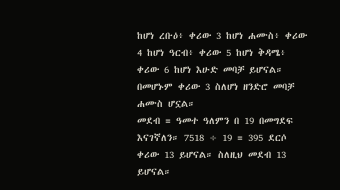ከሆነ ረቡዕ፥ ቀሪው 3 ከሆነ ሐሙስ፥ ቀሪው 4 ከሆነ ዓርብ፥ ቀሪው 5 ከሆነ ቅዳሜ፥ ቀሪው 6 ከሆነ እሁድ መባቻ ይሆናል። በመሆኑም ቀሪው 3 ስለሆነ ዘንድሮ መባቻ ሐሙስ ሆኗል።
መደብ = ዓመተ ዓለምን በ 19 በመግደፍ እናገኛለን። 7518 ÷ 19 = 395 ደርሶ ቀሪው 13 ይሆናል። ስለዚህ መደብ 13 ይሆናል።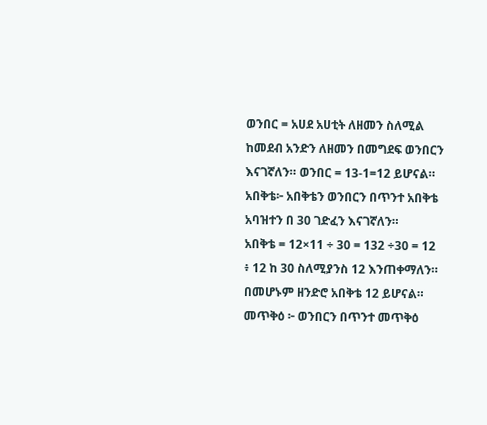ወንበር = አሀደ አሀቲት ለዘመን ስለሚል ከመደብ አንድን ለዘመን በመግደፍ ወንበርን እናገኛለን። ወንበር = 13-1=12 ይሆናል።
አበቅቴ፦ አበቅቴን ወንበርን በጥንተ አበቅቴ አባዝተን በ 30 ገድፈን እናገኛለን።
አበቅቴ = 12×11 ÷ 30 = 132 ÷30 = 12 ፥ 12 ከ 30 ስለሚያንስ 12 እንጠቀማለን። በመሆኑም ዘንድሮ አበቅቴ 12 ይሆናል።
መጥቅዕ ፦ ወንበርን በጥንተ መጥቅዕ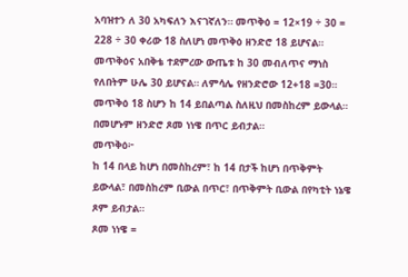አባዝተን ለ 30 አካፍለን እናገኛለን። መጥቅዕ = 12×19 ÷ 30 = 228 ÷ 30 ቀሪው 18 ስለሆነ መጥቅዕ ዘንድሮ 18 ይሆናል።
መጥቅዕና አበቅቴ ተደምረው ውጤቱ ከ 30 መብለጥና ማነስ የለበትም ሁሌ 30 ይሆናል። ለምሳሌ የዘንድሮው 12+18 =30።
መጥቅዕ 18 ስሆን ከ 14 ይበልጣል ስለዚህ በመስከረም ይውላል። በመሆኑም ዘንድሮ ጾመ ነነዌ በጥር ይብታል።
መጥቅዕ፦
ከ 14 በላይ ከሆነ በመስከረም፣ ከ 14 በታች ከሆነ በጥቅምት ይውላል፣ በመስከረም ቢውል በጥር፣ በጥቅምት ቢውል በየካቲት ነኔዌ ጾም ይብታል።
ጾመ ነነዌ =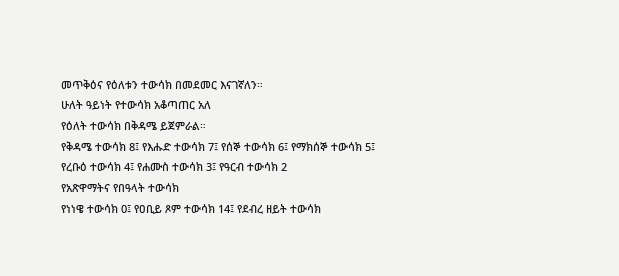መጥቅዕና የዕለቱን ተውሳክ በመደመር እናገኛለን።
ሁለት ዓይነት የተውሳክ አቆጣጠር አለ
የዕለት ተውሳክ በቅዳሜ ይጀምራል።
የቅዳሜ ተውሳክ 8፤ የእሑድ ተውሳክ 7፤ የሰኞ ተውሳክ 6፤ የማክሰኞ ተውሳክ 5፤ የረቡዕ ተውሳክ 4፤ የሐሙስ ተውሳክ 3፤ የዓርብ ተውሳክ 2
የአጽዋማትና የበዓላት ተውሳክ
የነነዌ ተውሳክ 0፤ የዐቢይ ጾም ተውሳክ 14፤ የደብረ ዘይት ተውሳክ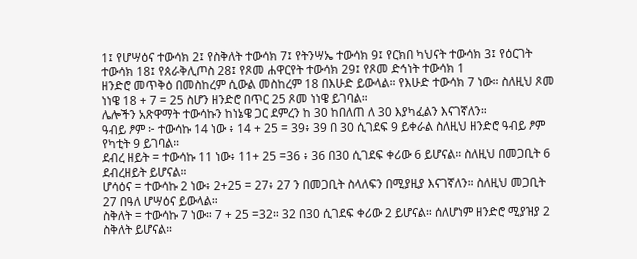1፤ የሆሣዕና ተውሳክ 2፤ የስቅለት ተውሳክ 7፤ የትንሣኤ ተውሳክ 9፤ የርክበ ካህናት ተውሳክ 3፤ የዕርገት ተውሳክ 18፤ የጰራቅሊጦስ 28፤ የጾመ ሐዋርየት ተውሳክ 29፤ የጾመ ድኅነት ተውሳክ 1
ዘንድሮ መጥቅዕ በመስከረም ሲውል መስከረም 18 በእሁድ ይውላል። የእሁድ ተውሳክ 7 ነው። ስለዚህ ጾመ ነነዌ 18 + 7 = 25 ስሆን ዘንድሮ በጥር 25 ጾመ ነነዌ ይገባል።
ሌሎችን አጽዋማት ተውሳኩን ከነኔዌ ጋር ደምረን ከ 30 ከበለጠ ለ 30 እያካፈልን እናገኛለን።
ዓብይ ፆም ፦ ተውሳኩ 14 ነው ፥ 14 + 25 = 39፥ 39 በ 30 ሲገደፍ 9 ይቀራል ስለዚህ ዘንድሮ ዓብይ ፆም የካቲት 9 ይገባል።
ደብረ ዘይት = ተውሳኩ 11 ነው፥ 11+ 25 =36 ፥ 36 በ30 ሲገደፍ ቀሪው 6 ይሆናል። ስለዚህ በመጋቢት 6 ደብረዘይት ይሆናል።
ሆሳዕና = ተውሳኩ 2 ነው፥ 2+25 = 27፥ 27 ን በመጋቢት ስላለፍን በሚያዚያ እናገኛለን። ስለዚህ መጋቢት 27 በዓለ ሆሣዕና ይውላል።
ስቅለት = ተውሳኩ 7 ነው። 7 + 25 =32። 32 በ30 ሲገደፍ ቀሪው 2 ይሆናል። ሰለሆነም ዘንድሮ ሚያዝያ 2 ስቅለት ይሆናል።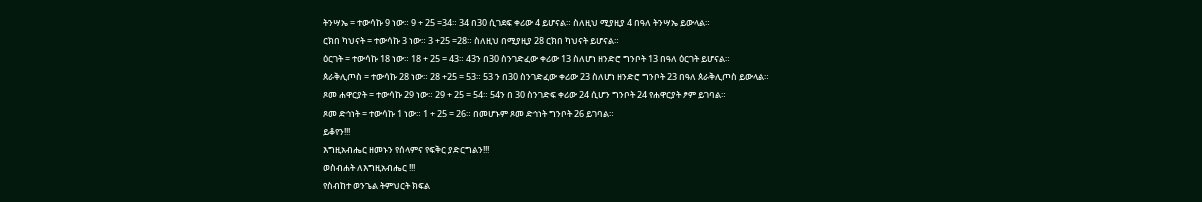ትንሣኤ = ተውሳኩ 9 ነው። 9 + 25 =34። 34 በ30 ሲገደፍ ቀሪው 4 ይሆናል። ስለዚህ ሚያዚያ 4 በዓለ ትንሣኤ ይውላል።
ርክበ ካህናት = ተውሳኩ 3 ነው። 3 +25 =28። ስለዚህ በሚያዚያ 28 ርክበ ካህናት ይሆናል።
ዕርገት = ተውሳኩ 18 ነው። 18 + 25 = 43። 43ን በ30 ስንገድፈው ቀሪው 13 ስለሆነ ዘንድሮ ግንቦት 13 በዓለ ዕርገት ይሆናል።
ጰራቅሊጦስ = ተውሳኩ 28 ነው። 28 +25 = 53። 53 ን በ30 ስንገድፈው ቀሪው 23 ስለሆነ ዘንድሮ ግንቦት 23 በዓለ ጰራቅሊጦስ ይውላል።
ጾመ ሐዋርያት = ተውሳኩ 29 ነው። 29 + 25 = 54። 54ን በ 30 ስንገድፍ ቀሪው 24 ሲሆን ግንቦት 24 የሐዋርያት ፆም ይገባል።
ጾመ ድኅነት = ተውሳኩ 1 ነው። 1 + 25 = 26። በመሆኑም ጾመ ድኅነት ግንቦት 26 ይገባል።
ይቆየን!!!
እግዚአብሔር ዘመኑን የሰላምና የፍቅር ያድርግልን!!!
ወስብሐት ለእግዚአብሔር !!!
የስብከተ ወንጌል ትምህርት ክፍል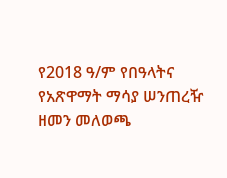የ2018 ዓ/ም የበዓላትና የአጽዋማት ማሳያ ሠንጠረዥ
ዘመን መለወጫ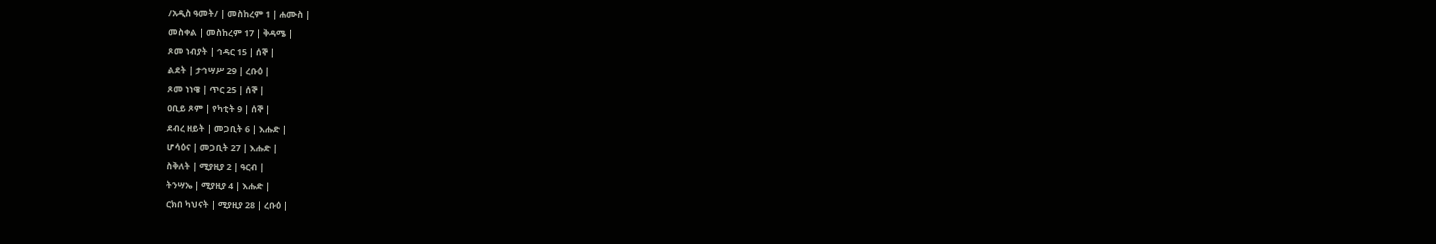/አዲስ ዓመት/ | መስከረም 1 | ሐሙስ |
መስቀል | መስከረም 17 | ቅዳሜ |
ጾመ ነብያት | ኅዳር 15 | ሰኞ |
ልደት | ታኅሣሥ 29 | ረቡዕ |
ጾመ ነነዌ | ጥር 25 | ሰኞ |
ዐቢይ ጾም | የካቲት 9 | ሰኞ |
ደብረ ዘይት | መጋቢት 6 | እሑድ |
ሆሳዕና | መጋቢት 27 | እሑድ |
ስቅለት | ሚያዚያ 2 | ዓርብ |
ትንሣኤ | ሚያዚያ 4 | እሑድ |
ርክበ ካህናት | ሚያዚያ 28 | ረቡዕ |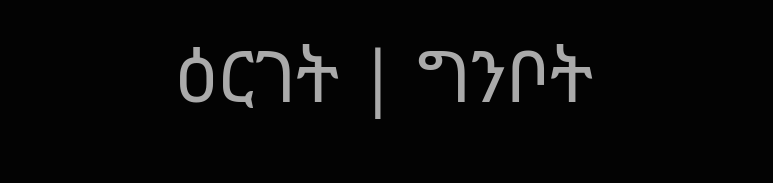ዕርገት | ግንቦት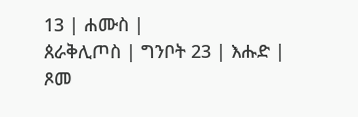13 | ሐሙስ |
ጰራቅሊጦስ | ግንቦት 23 | እሑድ |
ጾመ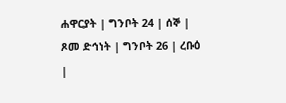ሐዋርያት | ግንቦት 24 | ሰኞ |
ጾመ ድኅነት | ግንቦት 26 | ረቡዕ |